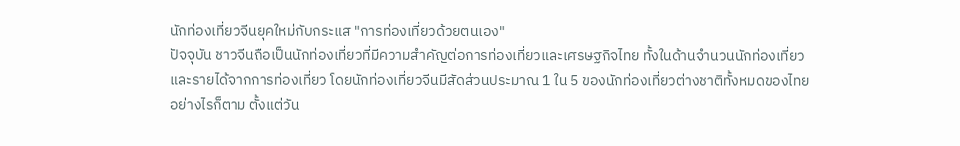นักท่องเที่ยวจีนยุคใหม่กับกระแส "การท่องเที่ยวด้วยตนเอง"
ปัจจุบัน ชาวจีนถือเป็นนักท่องเที่ยวที่มีความสำคัญต่อการท่องเที่ยวและเศรษฐกิจไทย ทั้งในด้านจำนวนนักท่องเที่ยวและรายได้จากการท่องเที่ยว โดยนักท่องเที่ยวจีนมีสัดส่วนประมาณ 1 ใน 5 ของนักท่องเที่ยวต่างชาติทั้งหมดของไทย
อย่างไรก็ตาม ตั้งแต่วัน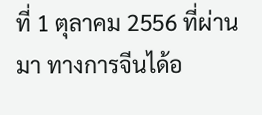ที่ 1 ตุลาคม 2556 ที่ผ่านมา ทางการจีนได้อ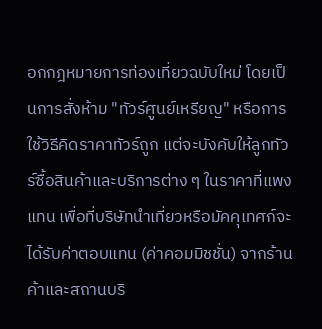อกกฎหมายการท่องเที่ยวฉบับใหม่ โดยเป็นการสั่งห้าม "ทัวร์ศูนย์เหรียญ" หรือการใช้วิธีคิดราคาทัวร์ถูก แต่จะบังคับให้ลูกทัวร์ซื้อสินค้าและบริการต่าง ๆ ในราคาที่แพงแทน เพื่อที่บริษัทนำเที่ยวหรือมัคคุเทศก์จะได้รับค่าตอบแทน (ค่าคอมมิชชั่น) จากร้านค้าและสถานบริ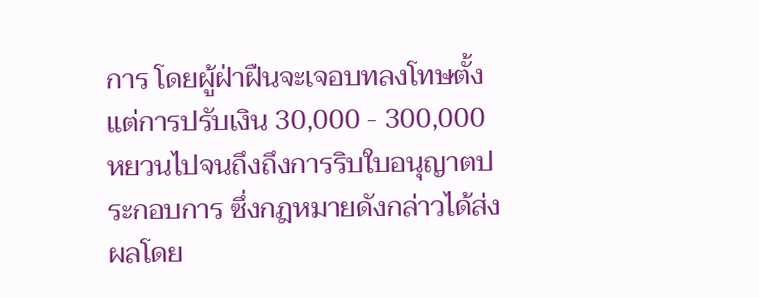การ โดยผู้ฝ่าฝืนจะเจอบทลงโทษตั้งแต่การปรับเงิน 30,000 - 300,000 หยวนไปจนถึงถึงการริบใบอนุญาตประกอบการ ซึ่งกฎหมายดังกล่าวได้ส่งผลโดย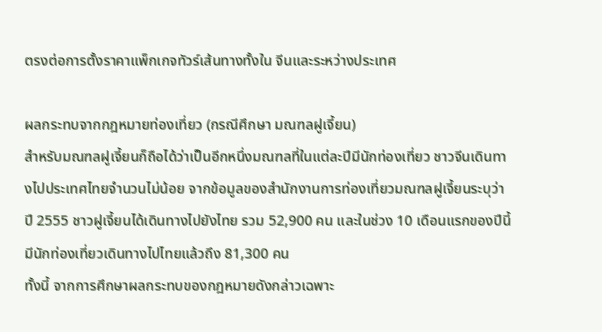ตรงต่อการตั้งราคาแพ็กเกจทัวร์เส้นทางทั้งใน จีนและระหว่างประเทศ

ผลกระทบจากกฎหมายท่องเที่ยว (กรณีศึกษา มณฑลฝูเจี้ยน)
สำหรับมณฑลฝูเจี้ยนก็ถือได้ว่าเป็นอีกหนึ่งมณฑลที่ในแต่ละปีมีนักท่องเที่ยว ชาวจีนเดินทางไปประเทศไทยจำนวนไม่น้อย จากข้อมูลของสำนักงานการท่องเที่ยวมณฑลฝูเจี้ยนระบุว่า ปี 2555 ชาวฝูเจี้ยนได้เดินทางไปยังไทย รวม 52,900 คน และในช่วง 10 เดือนแรกของปีนี้ มีนักท่องเที่ยวเดินทางไปไทยแล้วถึง 81,300 คน
ทั้งนี้ จากการศึกษาผลกระทบของกฎหมายดังกล่าวเฉพาะ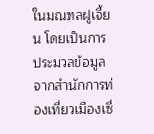ในมณฑลฝูเจี้ยน โดยเป็นการประมวลข้อมูลจากสำนักการท่องเที่ยวเมืองเซี่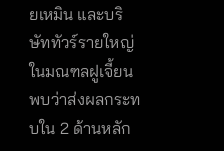ยเหมิน และบริษัททัวร์รายใหญ่ในมณฑลฝูเจี้ยน พบว่าส่งผลกระทบใน 2 ด้านหลัก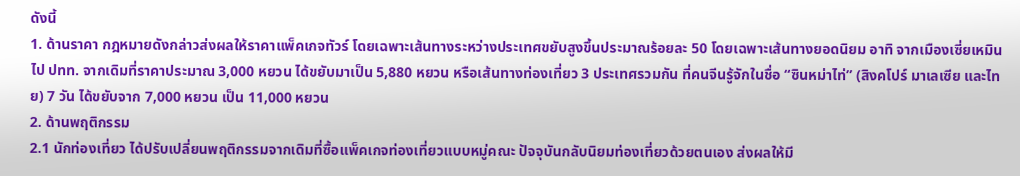ดังนี้
1. ด้านราคา กฎหมายดังกล่าวส่งผลให้ราคาแพ็คเกจทัวร์ โดยเฉพาะเส้นทางระหว่างประเทศขยับสูงขึ้นประมาณร้อยละ 50 โดยเฉพาะเส้นทางยอดนิยม อาทิ จากเมืองเซี่ยเหมินไป ปทท. จากเดิมที่ราคาประมาณ 3,000 หยวน ได้ขยับมาเป็น 5,880 หยวน หรือเส้นทางท่องเที่ยว 3 ประเทศรวมกัน ที่คนจีนรู้จักในชื่อ “ซินหม่าไท่” (สิงคโปร์ มาเลเซีย และไทย) 7 วัน ได้ขยับจาก 7,000 หยวน เป็น 11,000 หยวน
2. ด้านพฤติกรรม
2.1 นักท่องเที่ยว ได้ปรับเปลี่ยนพฤติกรรมจากเดิมที่ซื้อแพ็คเกจท่องเที่ยวแบบหมู่คณะ ปัจจุบันกลับนิยมท่องเที่ยวด้วยตนเอง ส่งผลให้มี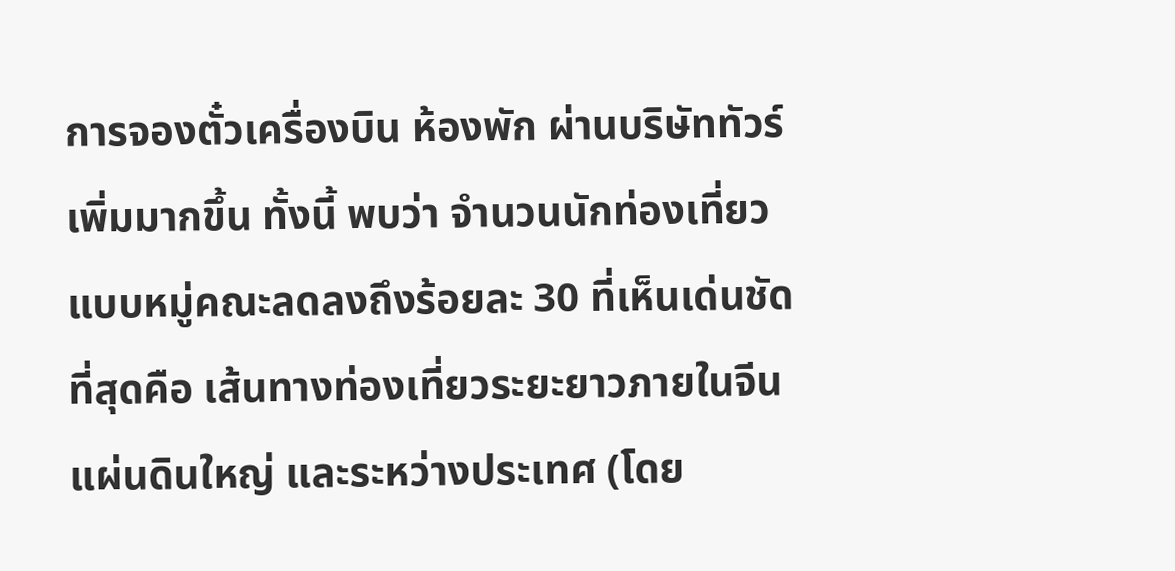การจองตั๋วเครื่องบิน ห้องพัก ผ่านบริษัททัวร์เพิ่มมากขึ้น ทั้งนี้ พบว่า จำนวนนักท่องเที่ยวแบบหมู่คณะลดลงถึงร้อยละ 30 ที่เห็นเด่นชัดที่สุดคือ เส้นทางท่องเที่ยวระยะยาวภายในจีนแผ่นดินใหญ่ และระหว่างประเทศ (โดย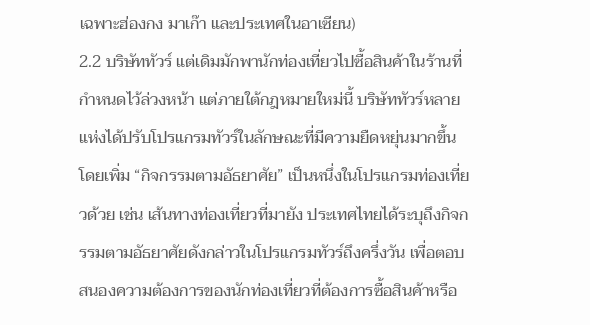เฉพาะฮ่องกง มาเก๊า และประเทศในอาเซียน)
2.2 บริษัททัวร์ แต่เดิมมักพานักท่องเที่ยวไปซื้อสินค้าในร้านที่ กำหนดไว้ล่วงหน้า แต่ภายใต้กฎหมายใหม่นี้ บริษัททัวร์หลายแห่งได้ปรับโปรแกรมทัวร์ในลักษณะที่มีความยืดหยุ่นมากขึ้น โดยเพิ่ม “กิจกรรมตามอัธยาศัย” เป็นหนึ่งในโปรแกรมท่องเที่ยวด้วย เช่น เส้นทางท่องเที่ยวที่มายัง ประเทศไทยได้ระบุถึงกิจกรรมตามอัธยาศัยดังกล่าวในโปรแกรมทัวร์ถึงครึ่งวัน เพื่อตอบสนองความต้องการของนักท่องเที่ยวที่ต้องการซื้อสินค้าหรือ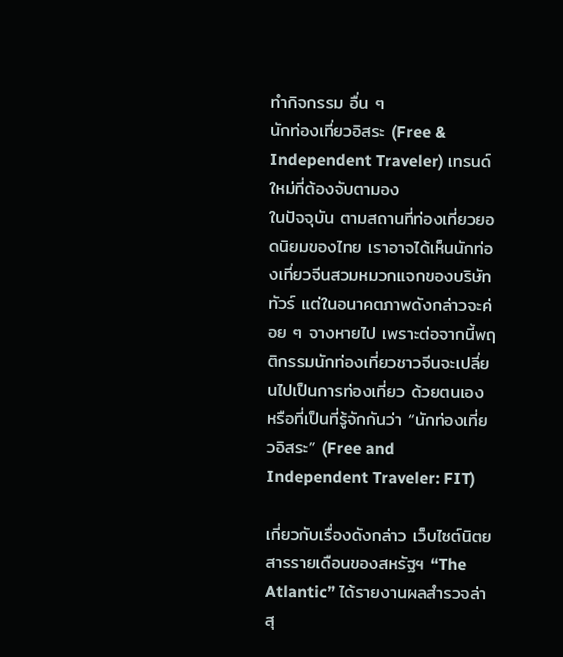ทำกิจกรรม อื่น ๆ
นักท่องเที่ยวอิสระ (Free & Independent Traveler) เทรนด์ใหม่ที่ต้องจับตามอง
ในปัจจุบัน ตามสถานที่ท่องเที่ยวยอดนิยมของไทย เราอาจได้เห็นนักท่องเที่ยวจีนสวมหมวกแจกของบริษัททัวร์ แต่ในอนาคตภาพดังกล่าวจะค่อย ๆ จางหายไป เพราะต่อจากนี้พฤติกรรมนักท่องเที่ยวชาวจีนจะเปลี่ยนไปเป็นการท่องเที่ยว ด้วยตนเอง หรือที่เป็นที่รู้จักกันว่า “นักท่องเที่ยวอิสระ” (Free and Independent Traveler: FIT)

เกี่ยวกับเรื่องดังกล่าว เว็บไซต์นิตยสารรายเดือนของสหรัฐฯ “The Atlantic” ได้รายงานผลสำรวจล่าสุ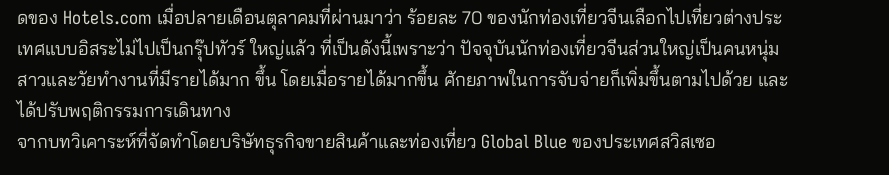ดของ Hotels.com เมื่อปลายเดือนตุลาคมที่ผ่านมาว่า ร้อยละ 70 ของนักท่องเที่ยวจีนเลือกไปเที่ยวต่างประเทศแบบอิสระไม่ไปเป็นกรุ๊ปทัวร์ ใหญ่แล้ว ที่เป็นดังนี้เพราะว่า ปัจจุบันนักท่องเที่ยวจีนส่วนใหญ่เป็นคนหนุ่มสาวและวัยทำงานที่มีรายได้มาก ขึ้น โดยเมื่อรายได้มากขึ้น ศักยภาพในการจับจ่ายก็เพิ่มขึ้นตามไปด้วย และได้ปรับพฤติกรรมการเดินทาง
จากบทวิเคาระห์ที่จัดทำโดยบริษัทธุรกิจขายสินค้าและท่องเที่ยว Global Blue ของประเทศสวิสเซอ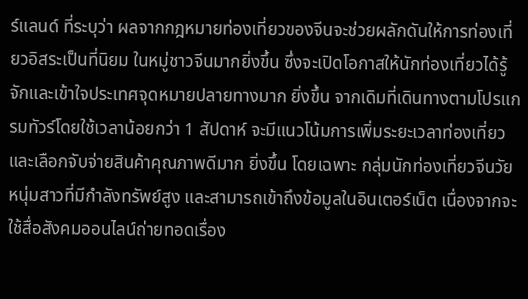ร์แลนด์ ที่ระบุว่า ผลจากกฎหมายท่องเที่ยวของจีนจะช่วยผลักดันให้การท่องเที่ยวอิสระเป็นที่นิยม ในหมู่ชาวจีนมากยิ่งขึ้น ซึ่งจะเปิดโอกาสให้นักท่องเที่ยวได้รู้จักและเข้าใจประเทศจุดหมายปลายทางมาก ยิ่งขึ้น จากเดิมที่เดินทางตามโปรแกรมทัวร์โดยใช้เวลาน้อยกว่า 1 สัปดาห์ จะมีแนวโน้มการเพิ่มระยะเวลาท่องเที่ยวและเลือกจับจ่ายสินค้าคุณภาพดีมาก ยิ่งขึ้น โดยเฉพาะ กลุ่มนักท่องเที่ยวจีนวัยหนุ่มสาวที่มีกำลังทรัพย์สูง และสามารถเข้าถึงข้อมูลในอินเตอร์เน็ต เนื่องจากจะใช้สื่อสังคมออนไลน์ถ่ายทอดเรื่อง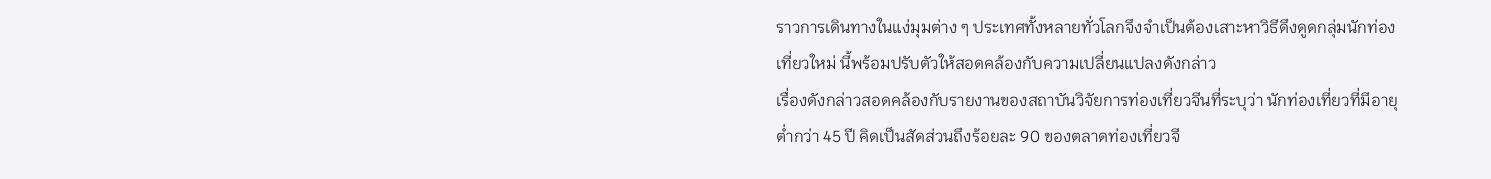ราวการเดินทางในแง่มุมต่าง ๆ ประเทศทั้งหลายทั่วโลกจึงจำเป็นต้องเสาะหาวิธีดึงดูดกลุ่มนักท่องเที่ยวใหม่ นี้พร้อมปรับตัวให้สอดคล้องกับความเปลี่ยนแปลงดังกล่าว
เรื่องดังกล่าวสอดคล้องกับรายงานของสถาบันวิจัยการท่องเที่ยวจีนที่ระบุว่า นักท่องเที่ยวที่มีอายุต่ำกว่า 45 ปี คิดเป็นสัดส่วนถึงร้อยละ 90 ของตลาดท่องเที่ยวจี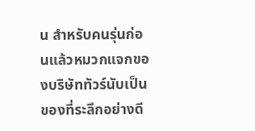น สำหรับคนรุ่นก่อนแล้วหมวกแจกของบริษัททัวร์นับเป็นของที่ระลึกอย่างดี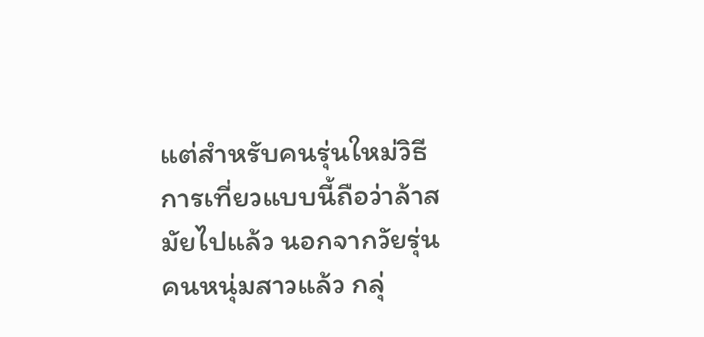แต่สำหรับคนรุ่นใหม่วิธีการเที่ยวแบบนี้ถือว่าล้าสมัยไปแล้ว นอกจากวัยรุ่นคนหนุ่มสาวแล้ว กลุ่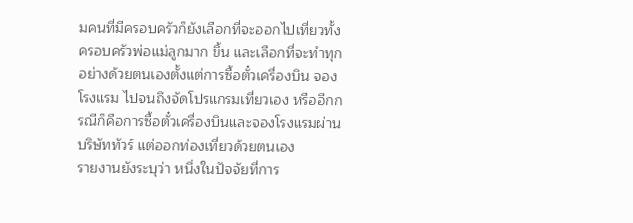มคนที่มีครอบครัวก็ยังเลือกที่จะออกไปเที่ยวทั้งครอบครัวพ่อแม่ลูกมาก ขึ้น และเลือกที่จะทำทุกอย่างด้วยตนเองตั้งแต่การซื้อตั๋วเครื่องบิน จองโรงแรม ไปจนถึงจัดโปรแกรมเที่ยวเอง หรืออีกกรณีก็คือการซื้อตั๋วเครื่องบินและจองโรงแรมผ่านบริษัททัวร์ แต่ออกท่องเที่ยวด้วยตนเอง
รายงานยังระบุว่า หนึ่งในปัจจัยที่การ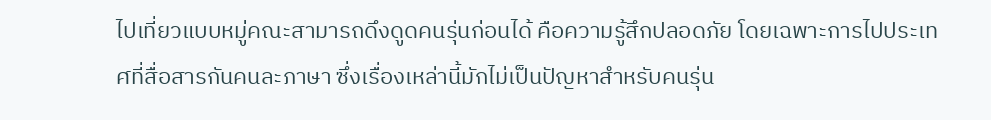ไปเที่ยวแบบหมู่คณะสามารถดึงดูดคนรุ่นก่อนได้ คือความรู้สึกปลอดภัย โดยเฉพาะการไปประเทศที่สื่อสารกันคนละภาษา ซึ่งเรื่องเหล่านี้มักไม่เป็นปัญหาสำหรับคนรุ่น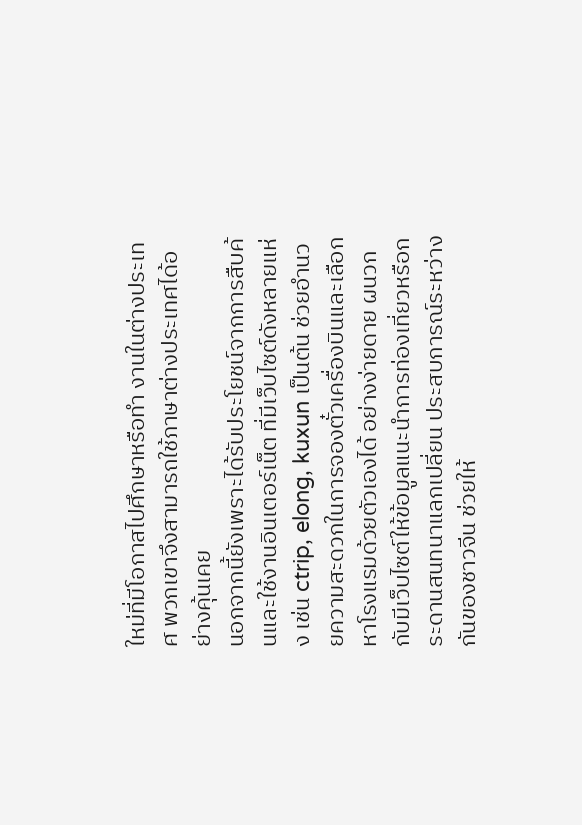ใหม่ที่มีโอกาสไปศึกษาหรือทำ งานในต่างประเทศ พวกเขาจึงสามารถใช้ภาษาต่างประเทศได้อย่างคุ้นเคย
นอกจากนี้ยังเพราะได้รับประโยชน์จากการสืบค้นและใช้งานอินเตอร์เน็ต ที่มีเว็บไซต์ดังหลายแห่ง เช่น ctrip, elong, kuxun เป็นต้น ช่วยอำนวยความสะดวกในการจองตั๋วเครื่องบินและเลือกหาโรงแรมด้วยตัวเองได้ อย่างง่ายดาย ผนวกกับมีเว็บไซต์ให้ข้อมูลแนะนำการท่องเที่ยวหรือกระดานสนทนาแลกเปลี่ยน ประสบการณ์ระหว่างกันของชาวจีน ช่วยให้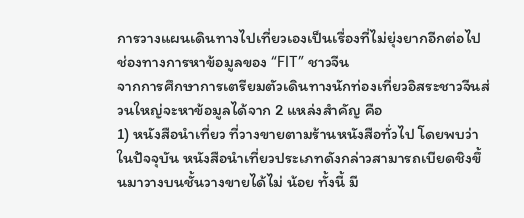การวางแผนเดินทางไปเที่ยวเองเป็นเรื่องที่ไม่ยุ่งยากอีกต่อไป
ช่องทางการหาข้อมูลของ “FIT” ชาวจีน
จากการศึกษาการเตรียมตัวเดินทางนักท่องเที่ยวอิสระชาวจีนส่วนใหญ่จะหาข้อมูลได้จาก 2 แหล่งสำคัญ คือ
1) หนังสือนำเที่ยว ที่วางขายตามร้านหนังสือทั่วไป โดยพบว่า ในปัจจุบัน หนังสือนำเที่ยวประเภทดังกล่าวสามารถเบียดชิงขึ้นมาวางบนชั้นวางขายได้ไม่ น้อย ทั้งนี้ มี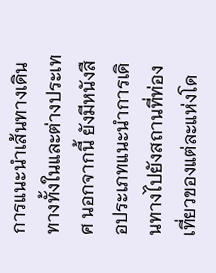การแนะนำเส้นทางเดินทางทั้งในและต่างประเทศ นอกจากนี้ ยังมีหนังสือประเภทแนะนำการเดินทางไปยังสถานที่ท่องเที่ยวของแต่ละแห่งโด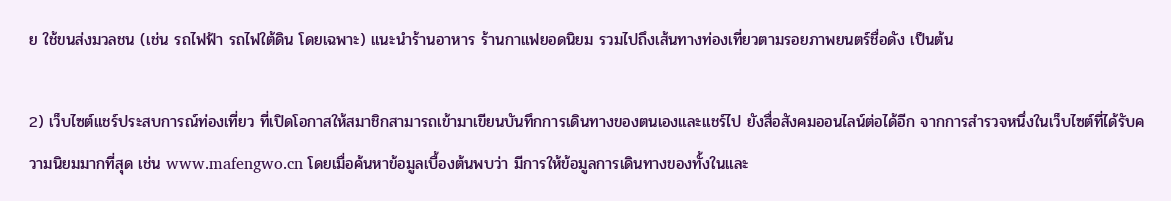ย ใช้ขนส่งมวลชน (เช่น รถไฟฟ้า รถไฟใต้ดิน โดยเฉพาะ) แนะนำร้านอาหาร ร้านกาแฟยอดนิยม รวมไปถึงเส้นทางท่องเที่ยวตามรอยภาพยนตร์ชื่อดัง เป็นต้น

2) เว็บไซต์แชร์ประสบการณ์ท่องเที่ยว ที่เปิดโอกาสให้สมาชิกสามารถเข้ามาเขียนบันทึกการเดินทางของตนเองและแชร์ไป ยังสื่อสังคมออนไลน์ต่อได้อีก จากการสำรวจหนึ่งในเว็บไซต์ที่ได้รับความนิยมมากที่สุด เช่น www.mafengwo.cn โดยเมื่อค้นหาข้อมูลเบื้องต้นพบว่า มีการให้ข้อมูลการเดินทางของทั้งในและ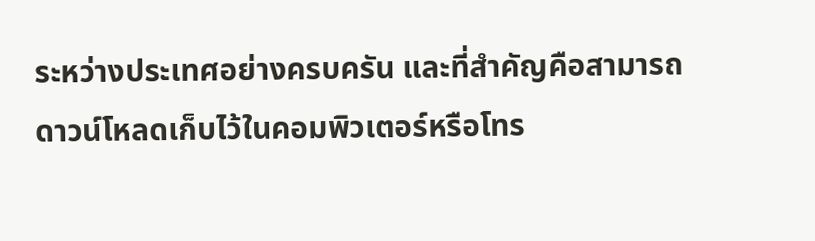ระหว่างประเทศอย่างครบครัน และที่สำคัญคือสามารถดาวน์โหลดเก็บไว้ในคอมพิวเตอร์หรือโทร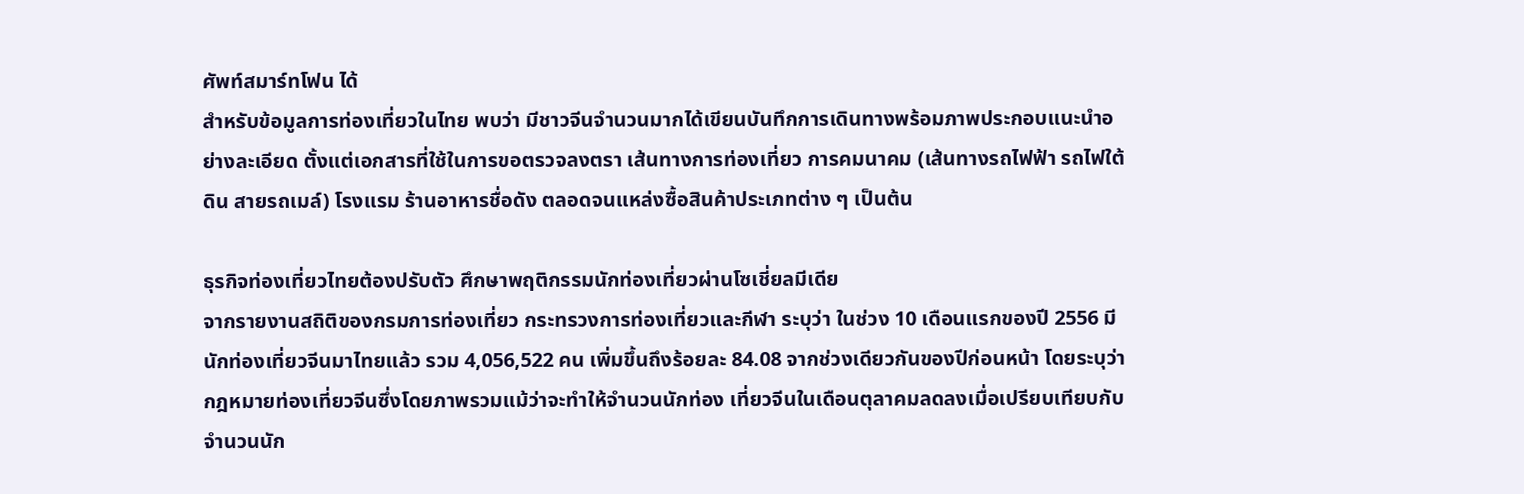ศัพท์สมาร์ทโฟน ได้
สำหรับข้อมูลการท่องเที่ยวในไทย พบว่า มีชาวจีนจำนวนมากได้เขียนบันทึกการเดินทางพร้อมภาพประกอบแนะนำอย่างละเอียด ตั้งแต่เอกสารที่ใช้ในการขอตรวจลงตรา เส้นทางการท่องเที่ยว การคมนาคม (เส้นทางรถไฟฟ้า รถไฟใต้ดิน สายรถเมล์) โรงแรม ร้านอาหารชื่อดัง ตลอดจนแหล่งซื้อสินค้าประเภทต่าง ๆ เป็นต้น

ธุรกิจท่องเที่ยวไทยต้องปรับตัว ศึกษาพฤติกรรมนักท่องเที่ยวผ่านโซเชี่ยลมีเดีย
จากรายงานสถิติของกรมการท่องเที่ยว กระทรวงการท่องเที่ยวและกีฬา ระบุว่า ในช่วง 10 เดือนแรกของปี 2556 มีนักท่องเที่ยวจีนมาไทยแล้ว รวม 4,056,522 คน เพิ่มขึ้นถึงร้อยละ 84.08 จากช่วงเดียวกันของปีก่อนหน้า โดยระบุว่ากฎหมายท่องเที่ยวจีนซึ่งโดยภาพรวมแม้ว่าจะทำให้จํานวนนักท่อง เที่ยวจีนในเดือนตุลาคมลดลงเมื่อเปรียบเทียบกับจํานวนนัก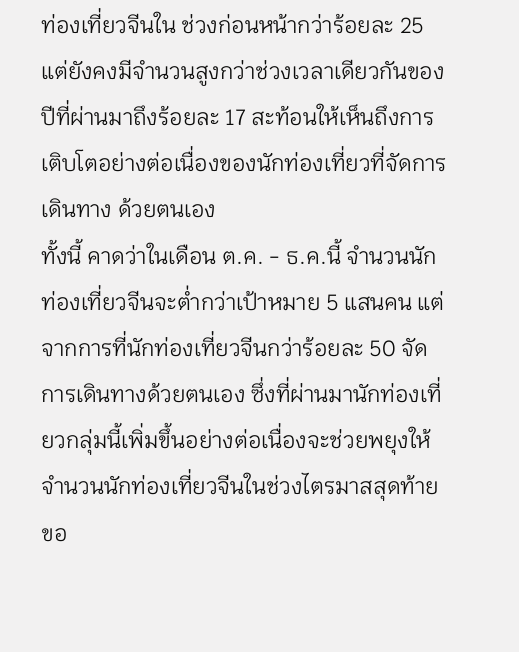ท่องเที่ยวจีนใน ช่วงก่อนหน้ากว่าร้อยละ 25 แต่ยังคงมีจํานวนสูงกว่าช่วงเวลาเดียวกันของปีที่ผ่านมาถึงร้อยละ 17 สะท้อนให้เห็นถึงการเติบโตอย่างต่อเนื่องของนักท่องเที่ยวที่จัดการเดินทาง ด้วยตนเอง
ทั้งนี้ คาดว่าในเดือน ต.ค. - ธ.ค.นี้ จำนวนนักท่องเที่ยวจีนจะต่ำกว่าเป้าหมาย 5 แสนคน แต่จากการที่นักท่องเที่ยวจีนกว่าร้อยละ 50 จัดการเดินทางด้วยตนเอง ซึ่งที่ผ่านมานักท่องเที่ยวกลุ่มนี้เพิ่มขึ้นอย่างต่อเนื่องจะช่วยพยุงให้ จำนวนนักท่องเที่ยวจีนในช่วงไตรมาสสุดท้ายขอ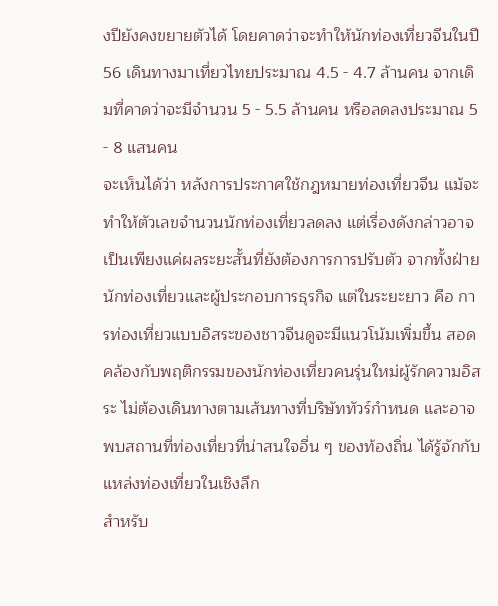งปียังคงขยายตัวได้ โดยคาดว่าจะทำให้นักท่องเที่ยวจีนในปี 56 เดินทางมาเที่ยวไทยประมาณ 4.5 - 4.7 ล้านคน จากเดิมที่คาดว่าจะมีจำนวน 5 - 5.5 ล้านคน หรือลดลงประมาณ 5 - 8 แสนคน
จะเห็นได้ว่า หลังการประกาศใช้กฎหมายท่องเที่ยวจีน แม้จะทำให้ตัวเลขจำนวนนักท่องเที่ยวลดลง แต่เรื่องดังกล่าวอาจเป็นเพียงแค่ผลระยะสั้นที่ยังต้องการการปรับตัว จากทั้งฝ่ายนักท่องเที่ยวและผู้ประกอบการธุรกิจ แต่ในระยะยาว คือ การท่องเที่ยวแบบอิสระของชาวจีนดูจะมีแนวโน้มเพิ่มขึ้น สอดคล้องกับพฤติกรรมของนักท่องเที่ยวคนรุ่นใหม่ผู้รักความอิสระ ไม่ต้องเดินทางตามเส้นทางที่บริษัททัวร์กำหนด และอาจพบสถานที่ท่องเที่ยวที่น่าสนใจอื่น ๆ ของท้องถิ่น ได้รู้จักกับแหล่งท่องเที่ยวในเชิงลึก
สำหรับ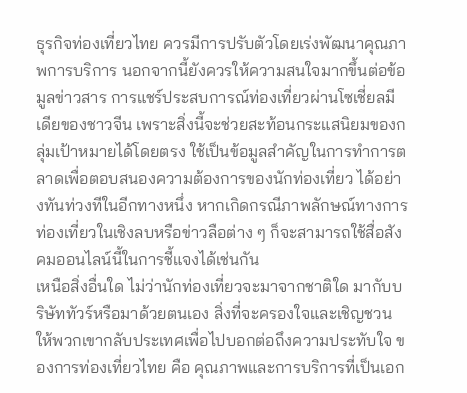ธุรกิจท่องเที่ยวไทย ควรมีการปรับตัวโดยเร่งพัฒนาคุณภาพการบริการ นอกจากนี้ยังควรให้ความสนใจมากขึ้นต่อข้อมูลข่าวสาร การแชร์ประสบการณ์ท่องเที่ยวผ่านโซเชี่ยลมีเดียของชาวจีน เพราะสิ่งนี้จะช่วยสะท้อนกระแสนิยมของกลุ่มเป้าหมายได้โดยตรง ใช้เป็นข้อมูลสำคัญในการทำการตลาดเพื่อตอบสนองความต้องการของนักท่องเที่ยว ได้อย่างทันท่วงทีในอีกทางหนึ่ง หากเกิดกรณีภาพลักษณ์ทางการท่องเที่ยวในเชิงลบหรือข่าวลือต่าง ๆ ก็จะสามารถใช้สื่อสังคมออนไลน์นี้ในการชี้แจงได้เช่นกัน
เหนือสิ่งอื่นใด ไม่ว่านักท่องเที่ยวจะมาจากชาติใด มากับบริษัททัวร์หรือมาด้วยตนเอง สิ่งที่จะครองใจและเชิญชวนให้พวกเขากลับประเทศเพื่อไปบอกต่อถึงความประทับใจ ของการท่องเที่ยวไทย คือ คุณภาพและการบริการที่เป็นเอก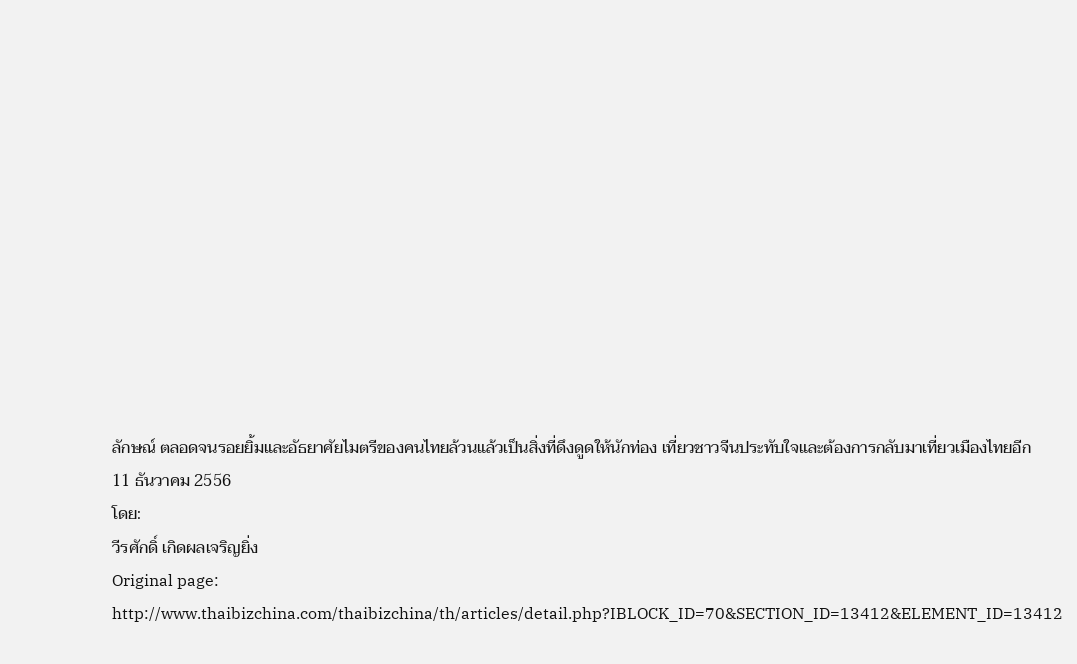ลักษณ์ ตลอดจนรอยยิ้มและอัธยาศัยไมตรีของคนไทยล้วนแล้วเป็นสิ่งที่ดึงดูดให้นักท่อง เที่ยวชาวจีนประทับใจและต้องการกลับมาเที่ยวเมืองไทยอีก
11 ธันวาคม 2556
โดย:
วีรศักดิ์ เกิดผลเจริญยิ่ง
Original page:
http://www.thaibizchina.com/thaibizchina/th/articles/detail.php?IBLOCK_ID=70&SECTION_ID=13412&ELEMENT_ID=13412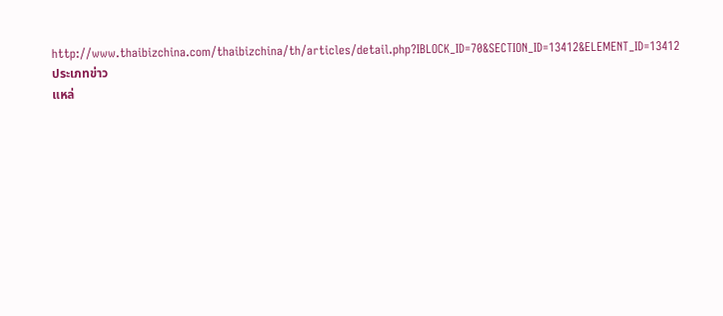http://www.thaibizchina.com/thaibizchina/th/articles/detail.php?IBLOCK_ID=70&SECTION_ID=13412&ELEMENT_ID=13412
ประเภทข่าว
แหล่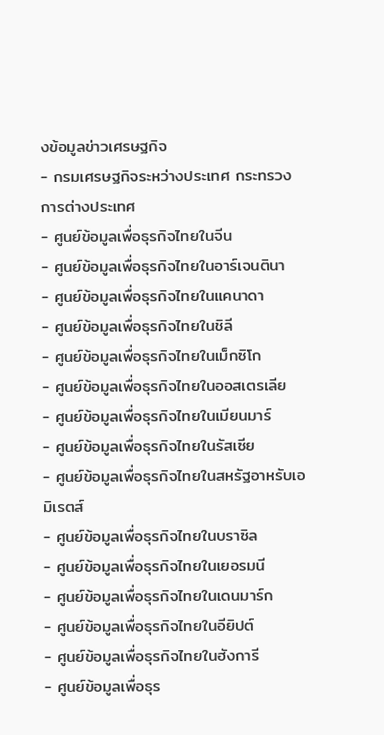งข้อมูลข่าวเศรษฐกิจ
- กรมเศรษฐกิจระหว่างประเทศ กระทรวงการต่างประเทศ
- ศูนย์ข้อมูลเพื่อธุรกิจไทยในจีน
- ศูนย์ข้อมูลเพื่อธุรกิจไทยในอาร์เจนตินา
- ศูนย์ข้อมูลเพื่อธุรกิจไทยในแคนาดา
- ศูนย์ข้อมูลเพื่อธุรกิจไทยในชิลี
- ศูนย์ข้อมูลเพื่อธุรกิจไทยในเม็กซิโก
- ศูนย์ข้อมูลเพื่อธุรกิจไทยในออสเตรเลีย
- ศูนย์ข้อมูลเพื่อธุรกิจไทยในเมียนมาร์
- ศูนย์ข้อมูลเพื่อธุรกิจไทยในรัสเซีย
- ศูนย์ข้อมูลเพื่อธุรกิจไทยในสหรัฐอาหรับเอมิเรตส์
- ศูนย์ข้อมูลเพื่อธุรกิจไทยในบราซิล
- ศูนย์ข้อมูลเพื่อธุรกิจไทยในเยอรมนี
- ศูนย์ข้อมูลเพื่อธุรกิจไทยในเดนมาร์ก
- ศูนย์ข้อมูลเพื่อธุรกิจไทยในอียิปต์
- ศูนย์ข้อมูลเพื่อธุรกิจไทยในฮังการี
- ศูนย์ข้อมูลเพื่อธุร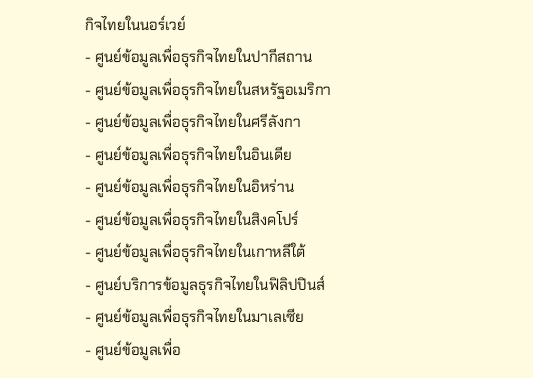กิจไทยในนอร์เวย์
- ศูนย์ข้อมูลเพื่อธุรกิจไทยในปากีสถาน
- ศูนย์ข้อมูลเพื่อธุรกิจไทยในสหรัฐอเมริกา
- ศูนย์ข้อมูลเพื่อธุรกิจไทยในศรีลังกา
- ศูนย์ข้อมูลเพื่อธุรกิจไทยในอินเดีย
- ศูนย์ข้อมูลเพื่อธุรกิจไทยในอิหร่าน
- ศูนย์ข้อมูลเพื่อธุรกิจไทยในสิงคโปร์
- ศูนย์ข้อมูลเพื่อธุรกิจไทยในเกาหลีใต้
- ศูนย์บริการข้อมูลธุรกิจไทยในฟิลิปปินส์
- ศูนย์ข้อมูลเพื่อธุรกิจไทยในมาเลเซีย
- ศูนย์ข้อมูลเพื่อ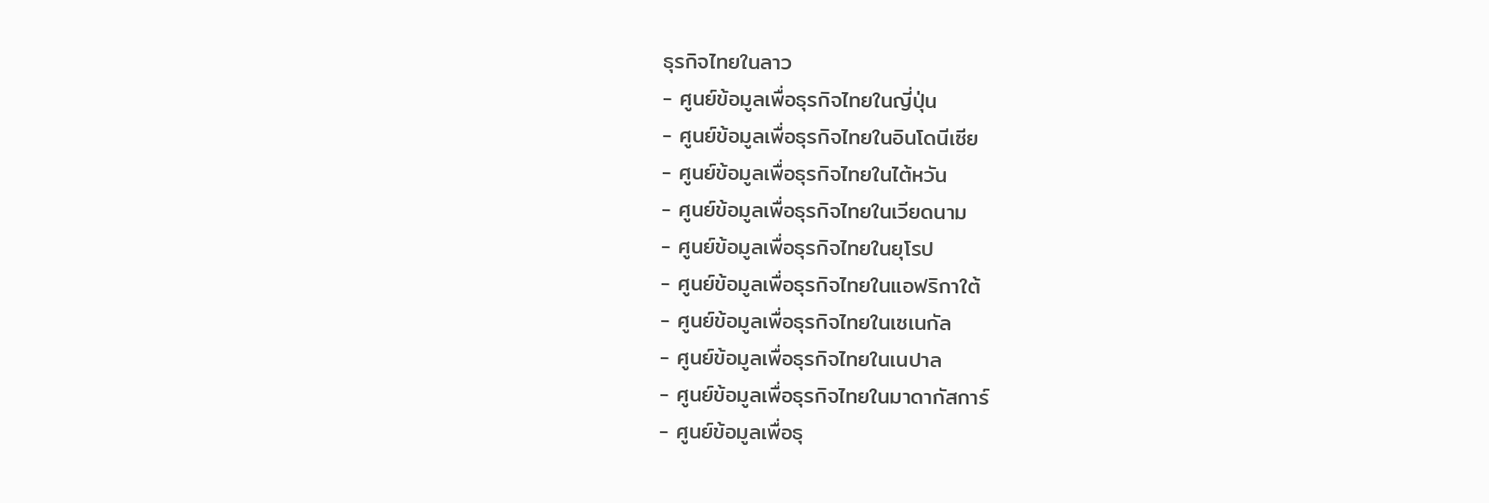ธุรกิจไทยในลาว
- ศูนย์ข้อมูลเพื่อธุรกิจไทยในญี่ปุ่น
- ศูนย์ข้อมูลเพื่อธุรกิจไทยในอินโดนีเซีย
- ศูนย์ข้อมูลเพื่อธุรกิจไทยในไต้หวัน
- ศูนย์ข้อมูลเพื่อธุรกิจไทยในเวียดนาม
- ศูนย์ข้อมูลเพื่อธุรกิจไทยในยุโรป
- ศูนย์ข้อมูลเพื่อธุรกิจไทยในแอฟริกาใต้
- ศูนย์ข้อมูลเพื่อธุรกิจไทยในเซเนกัล
- ศูนย์ข้อมูลเพื่อธุรกิจไทยในเนปาล
- ศูนย์ข้อมูลเพื่อธุรกิจไทยในมาดากัสการ์
- ศูนย์ข้อมูลเพื่อธุ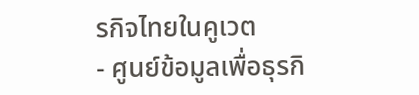รกิจไทยในคูเวต
- ศูนย์ข้อมูลเพื่อธุรกิ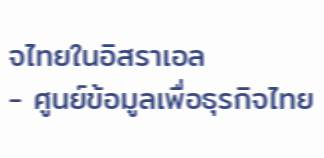จไทยในอิสราเอล
- ศูนย์ข้อมูลเพื่อธุรกิจไทย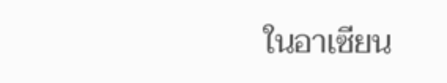ในอาเซียน